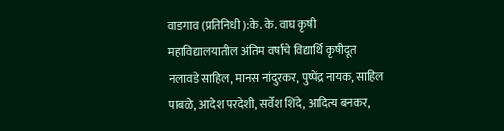वाडगाव (प्रतिनिधी ):के. के. वाघ कृषी महाविद्यालयातील अंतिम वर्षाचे विद्यार्थि कृषीदूत नलावडे साहिल, मानस नांदुरकर, पुष्पेंद्र नायक, साहिल पाबळे, आदेश परदेशी, सर्वेश शिंदे, आदित्य बनकर,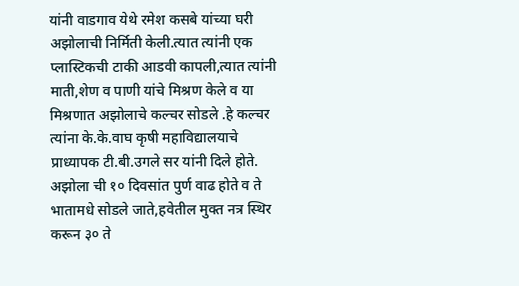यांनी वाडगाव येथे रमेश कसबे यांच्या घरी अझोलाची निर्मिती केली.त्यात त्यांनी एक प्लास्टिकची टाकी आडवी कापली,त्यात त्यांनी माती,शेण व पाणी यांचे मिश्रण केले व या मिश्रणात अझोलाचे कल्चर सोडले .हे कल्चर त्यांना के.के.वाघ कृषी महाविद्यालयाचे प्राध्यापक टी.बी.उगले सर यांनी दिले होते. अझोला ची १० दिवसांत पुर्ण वाढ होते व ते भातामधे सोडले जाते,हवेतील मुक्त नत्र स्थिर करून ३० ते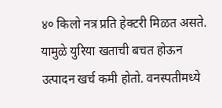४० किलो नत्र प्रति हेक्टरी मिळत असते. यामुळे युरिया खताची बचत होऊन उत्पादन खर्च कमी होतो. वनस्पतीमध्ये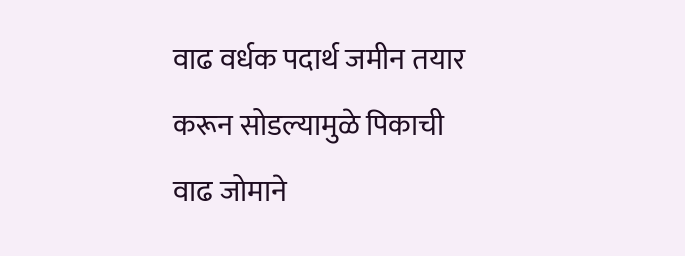वाढ वर्धक पदार्थ जमीन तयार करून सोडल्यामुळे पिकाची वाढ जोमाने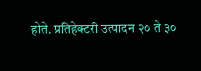होते. प्रतिहेक्टरी उत्पादन २० ते ३०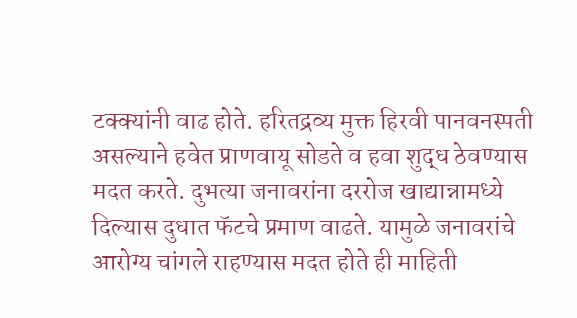टक्क्यांनी वाढ होते. हरितद्रव्य मुक्त हिरवी पानवनस्पती असल्याने हवेत प्राणवायू सोडते व हवा शुद्ध ठेवण्यास मदत करते. दुभत्या जनावरांना दररोज खाद्यान्नामध्ये दिल्यास दुधात फॅटचे प्रमाण वाढते. यामुळे जनावरांचे आरोग्य चांगले राहण्यास मदत होते ही माहिती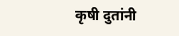कृषी दुतांनी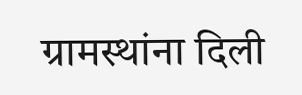ग्रामस्थांना दिली